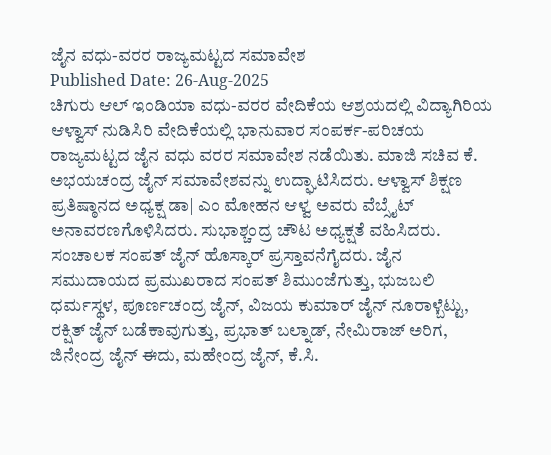ಜೈನ ವಧು-ವರರ ರಾಜ್ಯಮಟ್ಟದ ಸಮಾವೇಶ
Published Date: 26-Aug-2025
ಚಿಗುರು ಆಲ್ ಇಂಡಿಯಾ ವಧು-ವರರ ವೇದಿಕೆಯ ಆಶ್ರಯದಲ್ಲಿ ವಿದ್ಯಾಗಿರಿಯ ಆಳ್ವಾಸ್ ನುಡಿಸಿರಿ ವೇದಿಕೆಯಲ್ಲಿ ಭಾನುವಾರ ಸಂಪರ್ಕ-ಪರಿಚಯ ರಾಜ್ಯಮಟ್ಟದ ಜೈನ ವಧು ವರರ ಸಮಾವೇಶ ನಡೆಯಿತು. ಮಾಜಿ ಸಚಿವ ಕೆ. ಅಭಯಚಂದ್ರ ಜೈನ್ ಸಮಾವೇಶವನ್ನು ಉದ್ಘಾಟಿಸಿದರು. ಆಳ್ವಾಸ್ ಶಿಕ್ಷಣ ಪ್ರತಿಷ್ಠಾನದ ಅಧ್ಯಕ್ಷ ಡಾ| ಎಂ ಮೋಹನ ಆಳ್ವ ಅವರು ವೆಬ್ಸೈಟ್ ಅನಾವರಣಗೊಳಿಸಿದರು. ಸುಭಾಶ್ಚಂದ್ರ ಚೌಟ ಅಧ್ಯಕ್ಷತೆ ವಹಿಸಿದರು. ಸಂಚಾಲಕ ಸಂಪತ್ ಜೈನ್ ಹೊಸ್ಕಾರ್ ಪ್ರಸ್ತಾವನೆಗೈದರು. ಜೈನ ಸಮುದಾಯದ ಪ್ರಮುಖರಾದ ಸಂಪತ್ ಶಿಮುಂಜೆಗುತ್ತು, ಭುಜಬಲಿ ಧರ್ಮಸ್ಥಳ, ಪೂರ್ಣಚಂದ್ರ ಜೈನ್, ವಿಜಯ ಕುಮಾರ್ ಜೈನ್ ನೂರಾಳ್ಬೆಟ್ಟು, ರಕ್ಷಿತ್ ಜೈನ್ ಬಡೆಕಾವುಗುತ್ತು, ಪ್ರಭಾತ್ ಬಲ್ನಾಡ್, ನೇಮಿರಾಜ್ ಅರಿಗ, ಜಿನೇಂದ್ರ ಜೈನ್ ಈದು, ಮಹೇಂದ್ರ ಜೈನ್, ಕೆ.ಸಿ.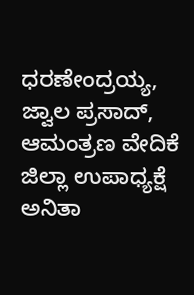ಧರಣೇಂದ್ರಯ್ಯ, ಜ್ವಾಲ ಪ್ರಸಾದ್, ಆಮಂತ್ರಣ ವೇದಿಕೆ ಜಿಲ್ಲಾ ಉಪಾಧ್ಯಕ್ಷೆ ಅನಿತಾ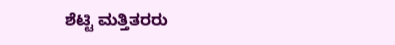ಶೆಟ್ಟಿ ಮತ್ತಿತರರು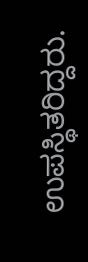ಉಪಸ್ಥಿತರಿದ್ದರು.